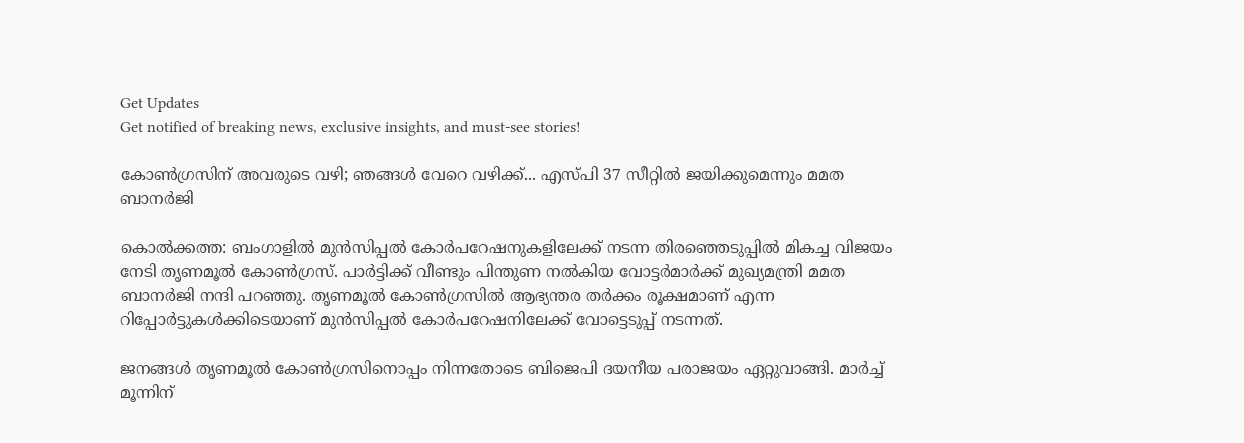Get Updates
Get notified of breaking news, exclusive insights, and must-see stories!

കോണ്‍ഗ്രസിന് അവരുടെ വഴി; ഞങ്ങള്‍ വേറെ വഴിക്ക്... എസ്പി 37 സീറ്റില്‍ ജയിക്കുമെന്നും മമത ബാനര്‍ജി

കൊല്‍ക്കത്ത: ബംഗാളില്‍ മുന്‍സിപ്പല്‍ കോര്‍പറേഷനുകളിലേക്ക് നടന്ന തിരഞ്ഞെടുപ്പില്‍ മികച്ച വിജയം നേടി തൃണമൂല്‍ കോണ്‍ഗ്രസ്. പാര്‍ട്ടിക്ക് വീണ്ടും പിന്തുണ നല്‍കിയ വോട്ടര്‍മാര്‍ക്ക് മുഖ്യമന്ത്രി മമത ബാനര്‍ജി നന്ദി പറഞ്ഞു. തൃണമൂല്‍ കോണ്‍ഗ്രസില്‍ ആഭ്യന്തര തര്‍ക്കം രൂക്ഷമാണ് എന്ന റിപ്പോര്‍ട്ടുകള്‍ക്കിടെയാണ് മുന്‍സിപ്പല്‍ കോര്‍പറേഷനിലേക്ക് വോട്ടെടുപ്പ് നടന്നത്.

ജനങ്ങള്‍ തൃണമൂല്‍ കോണ്‍ഗ്രസിനൊപ്പം നിന്നതോടെ ബിജെപി ദയനീയ പരാജയം ഏറ്റുവാങ്ങി. മാര്‍ച്ച് മൂന്നിന്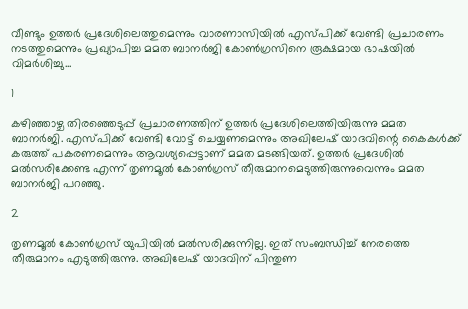വീണ്ടും ഉത്തര്‍ പ്രദേശിലെത്തുമെന്നും വാരണാസിയില്‍ എസ്പിക്ക് വേണ്ടി പ്രചാരണം നടത്തുമെന്നും പ്രഖ്യാപിച്ച മമത ബാനര്‍ജി കോണ്‍ഗ്രസിനെ രൂക്ഷമായ ഭാഷയില്‍ വിമര്‍ശിച്ചു...

1

കഴിഞ്ഞാഴ്ച തിരഞ്ഞെടുപ്പ് പ്രചാരണത്തിന് ഉത്തര്‍ പ്രദേശിലെത്തിയിരുന്നു മമത ബാനര്‍ജി. എസ്പിക്ക് വേണ്ടി വോട്ട് ചെയ്യണമെന്നും അഖിലേഷ് യാദവിന്റെ കൈകള്‍ക്ക് കരുത്ത് പകരണമെന്നും ആവശ്യപ്പെട്ടാണ് മമത മടങ്ങിയത്. ഉത്തര്‍ പ്രദേശില്‍ മല്‍സരിക്കേണ്ട എന്ന് തൃണമൂല്‍ കോണ്‍ഗ്രസ് തീരുമാനമെടുത്തിരുന്നുവെന്നും മമത ബാനര്‍ജി പറഞ്ഞു.

2

തൃണമൂല്‍ കോണ്‍ഗ്രസ് യുപിയില്‍ മല്‍സരിക്കുന്നില്ല. ഇത് സംബന്ധിച്ച് നേരത്തെ തീരുമാനം എടുത്തിരുന്നു. അഖിലേഷ് യാദവിന് പിന്തുണ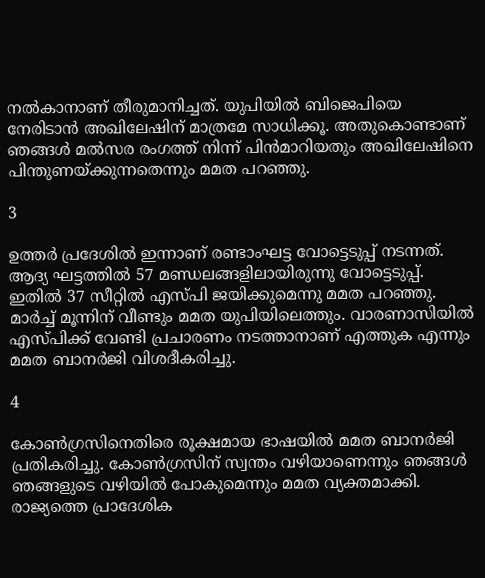നല്‍കാനാണ് തീരുമാനിച്ചത്. യുപിയില്‍ ബിജെപിയെ നേരിടാന്‍ അഖിലേഷിന് മാത്രമേ സാധിക്കൂ. അതുകൊണ്ടാണ് ഞങ്ങള്‍ മല്‍സര രംഗത്ത് നിന്ന് പിന്‍മാറിയതും അഖിലേഷിനെ പിന്തുണയ്ക്കുന്നതെന്നും മമത പറഞ്ഞു.

3

ഉത്തര്‍ പ്രദേശില്‍ ഇന്നാണ് രണ്ടാംഘട്ട വോട്ടെടുപ്പ് നടന്നത്. ആദ്യ ഘട്ടത്തില്‍ 57 മണ്ഡലങ്ങളിലായിരുന്നു വോട്ടെടുപ്പ്. ഇതില്‍ 37 സീറ്റില്‍ എസ്പി ജയിക്കുമെന്നു മമത പറഞ്ഞു. മാര്‍ച്ച് മൂന്നിന് വീണ്ടും മമത യുപിയിലെത്തും. വാരണാസിയില്‍ എസ്പിക്ക് വേണ്ടി പ്രചാരണം നടത്താനാണ് എത്തുക എന്നും മമത ബാനര്‍ജി വിശദീകരിച്ചു.

4

കോണ്‍ഗ്രസിനെതിരെ രൂക്ഷമായ ഭാഷയില്‍ മമത ബാനര്‍ജി പ്രതികരിച്ചു. കോണ്‍ഗ്രസിന് സ്വന്തം വഴിയാണെന്നും ഞങ്ങള്‍ ഞങ്ങളുടെ വഴിയില്‍ പോകുമെന്നും മമത വ്യക്തമാക്കി. രാജ്യത്തെ പ്രാദേശിക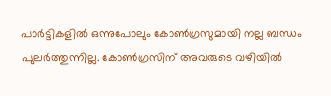പാര്‍ട്ടികളില്‍ ഒന്നുപോലും കോണ്‍ഗ്രസുമായി നല്ല ബന്ധം പുലര്‍ത്തുന്നില്ല. കോണ്‍ഗ്രസിന് അവരുടെ വഴിയില്‍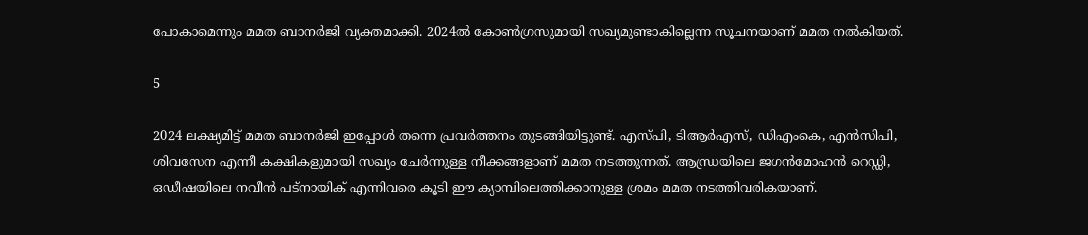പോകാമെന്നും മമത ബാനര്‍ജി വ്യക്തമാക്കി. 2024ല്‍ കോണ്‍ഗ്രസുമായി സഖ്യമുണ്ടാകില്ലെന്ന സൂചനയാണ് മമത നല്‍കിയത്.

5

2024 ലക്ഷ്യമിട്ട് മമത ബാനര്‍ജി ഇപ്പോള്‍ തന്നെ പ്രവര്‍ത്തനം തുടങ്ങിയിട്ടുണ്ട്. എസ്പി, ടിആര്‍എസ്, ഡിഎംകെ, എന്‍സിപി, ശിവസേന എന്നീ കക്ഷികളുമായി സഖ്യം ചേര്‍ന്നുള്ള നീക്കങ്ങളാണ് മമത നടത്തുന്നത്. ആന്ധ്രയിലെ ജഗന്‍മോഹന്‍ റെഡ്ഡി, ഒഡീഷയിലെ നവീന്‍ പട്‌നായിക് എന്നിവരെ കൂടി ഈ ക്യാമ്പിലെത്തിക്കാനുള്ള ശ്രമം മമത നടത്തിവരികയാണ്.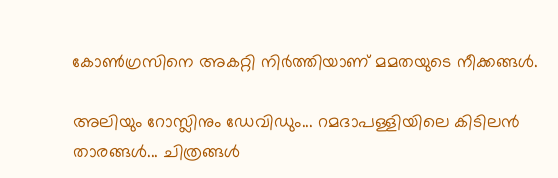കോണ്‍ഗ്രസിനെ അകറ്റി നിര്‍ത്തിയാണ് മമതയുടെ നീക്കങ്ങള്‍.

അലിയും റോസ്ലിനും ഡേവിഡും... റമദാപള്ളിയിലെ കിടിലന്‍ താരങ്ങള്‍... ചിത്രങ്ങള്‍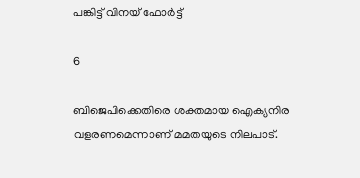പങ്കിട്ട് വിനയ് ഫോര്‍ട്ട്

6

ബിജെപിക്കെതിരെ ശക്തമായ ഐക്യനിര വളരണമെന്നാണ് മമതയുടെ നിലപാട്.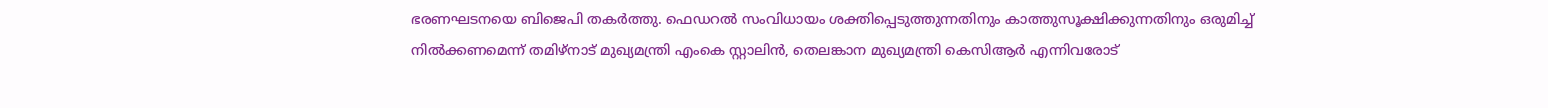ഭരണഘടനയെ ബിജെപി തകര്‍ത്തു. ഫെഡറല്‍ സംവിധായം ശക്തിപ്പെടുത്തുന്നതിനും കാത്തുസൂക്ഷിക്കുന്നതിനും ഒരുമിച്ച് നില്‍ക്കണമെന്ന് തമിഴ്‌നാട് മുഖ്യമന്ത്രി എംകെ സ്റ്റാലിന്‍, തെലങ്കാന മുഖ്യമന്ത്രി കെസിആര്‍ എന്നിവരോട്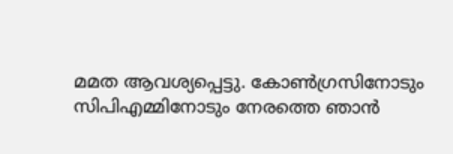മമത ആവശ്യപ്പെട്ടു. കോണ്‍ഗ്രസിനോടും സിപിഎമ്മിനോടും നേരത്തെ ഞാന്‍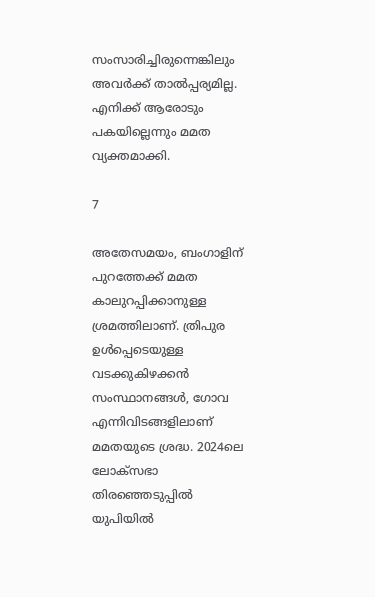സംസാരിച്ചിരുന്നെങ്കിലും അവര്‍ക്ക് താല്‍പ്പര്യമില്ല. എനിക്ക് ആരോടും പകയില്ലെന്നും മമത വ്യക്തമാക്കി.

7

അതേസമയം, ബംഗാളിന് പുറത്തേക്ക് മമത കാലുറപ്പിക്കാനുള്ള ശ്രമത്തിലാണ്. ത്രിപുര ഉള്‍പ്പെടെയുള്ള വടക്കുകിഴക്കന്‍ സംസ്ഥാനങ്ങള്‍, ഗോവ എന്നിവിടങ്ങളിലാണ് മമതയുടെ ശ്രദ്ധ. 2024ലെ ലോക്‌സഭാ തിരഞ്ഞെടുപ്പില്‍ യുപിയില്‍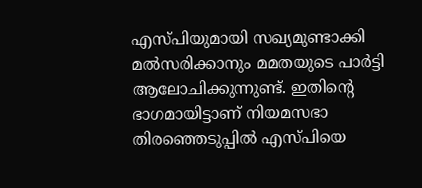എസ്പിയുമായി സഖ്യമുണ്ടാക്കി മല്‍സരിക്കാനും മമതയുടെ പാര്‍ട്ടി ആലോചിക്കുന്നുണ്ട്. ഇതിന്റെ ഭാഗമായിട്ടാണ് നിയമസഭാ തിരഞ്ഞെടുപ്പില്‍ എസ്പിയെ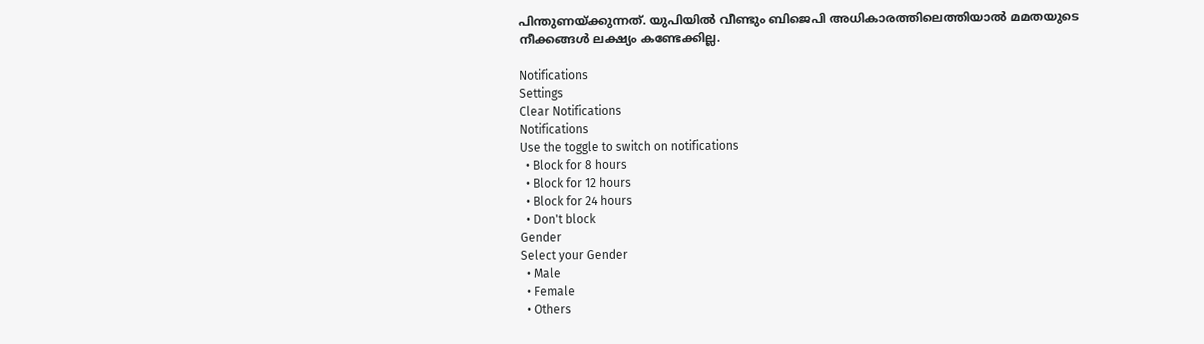പിന്തുണയ്ക്കുന്നത്. യുപിയില്‍ വീണ്ടും ബിജെപി അധികാരത്തിലെത്തിയാല്‍ മമതയുടെ നീക്കങ്ങള്‍ ലക്ഷ്യം കണ്ടേക്കില്ല.

Notifications
Settings
Clear Notifications
Notifications
Use the toggle to switch on notifications
  • Block for 8 hours
  • Block for 12 hours
  • Block for 24 hours
  • Don't block
Gender
Select your Gender
  • Male
  • Female
  • Others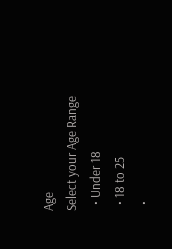Age
Select your Age Range
  • Under 18
  • 18 to 25
  •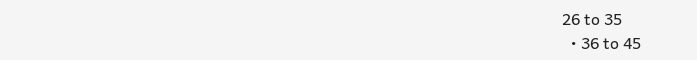26 to 35
  • 36 to 45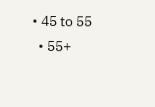• 45 to 55
  • 55+